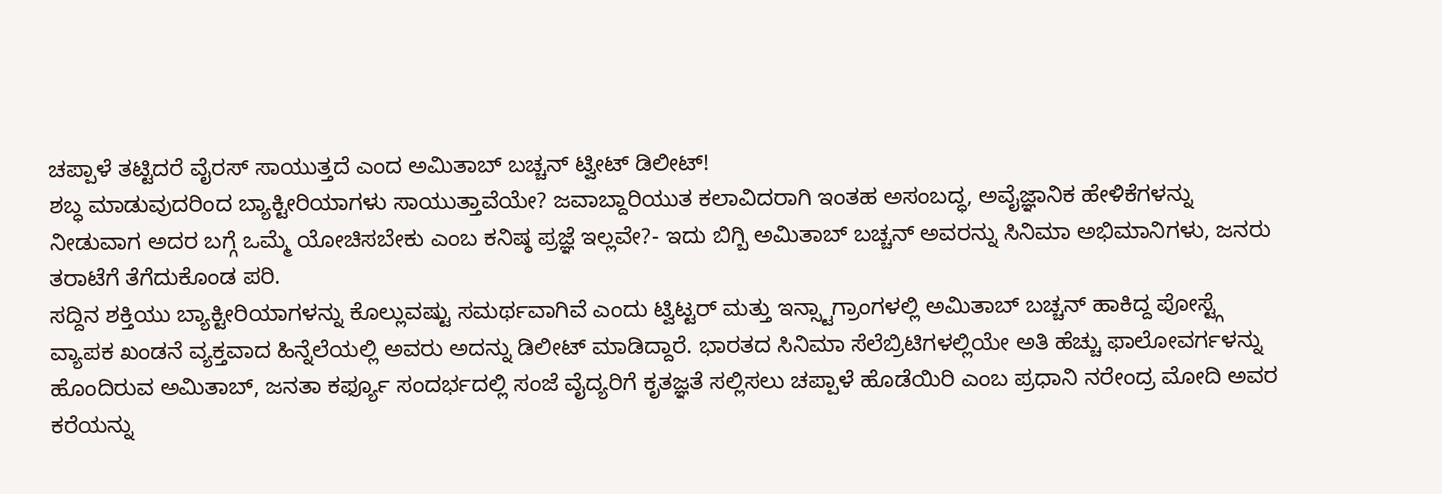ಚಪ್ಪಾಳೆ ತಟ್ಟಿದರೆ ವೈರಸ್ ಸಾಯುತ್ತದೆ ಎಂದ ಅಮಿತಾಬ್ ಬಚ್ಚನ್ ಟ್ವೀಟ್ ಡಿಲೀಟ್!
ಶಬ್ಧ ಮಾಡುವುದರಿಂದ ಬ್ಯಾಕ್ಟೀರಿಯಾಗಳು ಸಾಯುತ್ತಾವೆಯೇ? ಜವಾಬ್ದಾರಿಯುತ ಕಲಾವಿದರಾಗಿ ಇಂತಹ ಅಸಂಬದ್ಧ, ಅವೈಜ್ಞಾನಿಕ ಹೇಳಿಕೆಗಳನ್ನು ನೀಡುವಾಗ ಅದರ ಬಗ್ಗೆ ಒಮ್ಮೆ ಯೋಚಿಸಬೇಕು ಎಂಬ ಕನಿಷ್ಠ ಪ್ರಜ್ಞೆ ಇಲ್ಲವೇ?- ಇದು ಬಿಗ್ಬಿ ಅಮಿತಾಬ್ ಬಚ್ಚನ್ ಅವರನ್ನು ಸಿನಿಮಾ ಅಭಿಮಾನಿಗಳು, ಜನರು ತರಾಟೆಗೆ ತೆಗೆದುಕೊಂಡ ಪರಿ.
ಸದ್ದಿನ ಶಕ್ತಿಯು ಬ್ಯಾಕ್ಟೀರಿಯಾಗಳನ್ನು ಕೊಲ್ಲುವಷ್ಟು ಸಮರ್ಥವಾಗಿವೆ ಎಂದು ಟ್ವಿಟ್ಟರ್ ಮತ್ತು ಇನ್ಸ್ಟಾಗ್ರಾಂಗಳಲ್ಲಿ ಅಮಿತಾಬ್ ಬಚ್ಚನ್ ಹಾಕಿದ್ದ ಪೋಸ್ಟ್ಗೆ ವ್ಯಾಪಕ ಖಂಡನೆ ವ್ಯಕ್ತವಾದ ಹಿನ್ನೆಲೆಯಲ್ಲಿ ಅವರು ಅದನ್ನು ಡಿಲೀಟ್ ಮಾಡಿದ್ದಾರೆ. ಭಾರತದ ಸಿನಿಮಾ ಸೆಲೆಬ್ರಿಟಿಗಳಲ್ಲಿಯೇ ಅತಿ ಹೆಚ್ಚು ಫಾಲೋವರ್ಗಳನ್ನು ಹೊಂದಿರುವ ಅಮಿತಾಬ್, ಜನತಾ ಕರ್ಫ್ಯೂ ಸಂದರ್ಭದಲ್ಲಿ ಸಂಜೆ ವೈದ್ಯರಿಗೆ ಕೃತಜ್ಞತೆ ಸಲ್ಲಿಸಲು ಚಪ್ಪಾಳೆ ಹೊಡೆಯಿರಿ ಎಂಬ ಪ್ರಧಾನಿ ನರೇಂದ್ರ ಮೋದಿ ಅವರ ಕರೆಯನ್ನು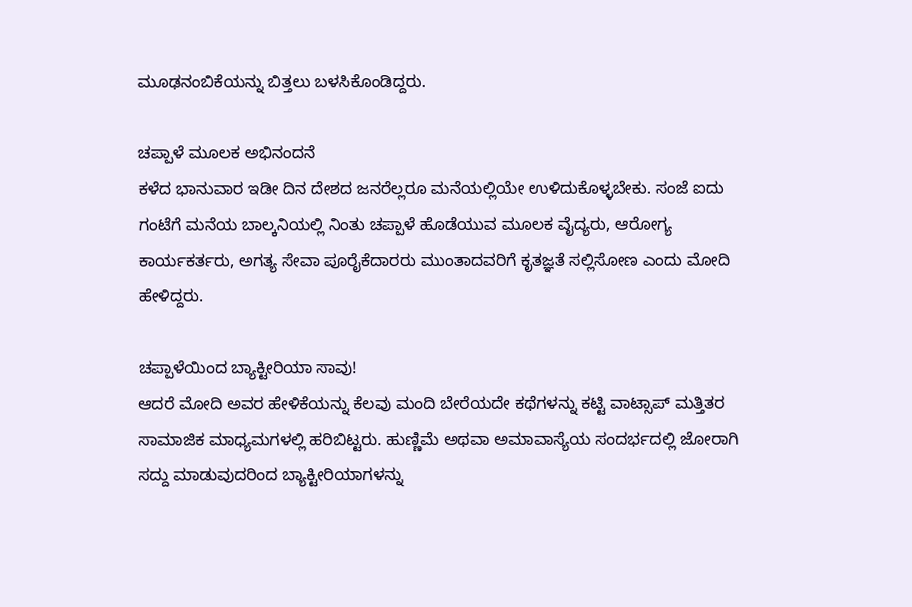ಮೂಢನಂಬಿಕೆಯನ್ನು ಬಿತ್ತಲು ಬಳಸಿಕೊಂಡಿದ್ದರು.

ಚಪ್ಪಾಳೆ ಮೂಲಕ ಅಭಿನಂದನೆ
ಕಳೆದ ಭಾನುವಾರ ಇಡೀ ದಿನ ದೇಶದ ಜನರೆಲ್ಲರೂ ಮನೆಯಲ್ಲಿಯೇ ಉಳಿದುಕೊಳ್ಳಬೇಕು. ಸಂಜೆ ಐದು ಗಂಟೆಗೆ ಮನೆಯ ಬಾಲ್ಕನಿಯಲ್ಲಿ ನಿಂತು ಚಪ್ಪಾಳೆ ಹೊಡೆಯುವ ಮೂಲಕ ವೈದ್ಯರು, ಆರೋಗ್ಯ ಕಾರ್ಯಕರ್ತರು, ಅಗತ್ಯ ಸೇವಾ ಪೂರೈಕೆದಾರರು ಮುಂತಾದವರಿಗೆ ಕೃತಜ್ಞತೆ ಸಲ್ಲಿಸೋಣ ಎಂದು ಮೋದಿ ಹೇಳಿದ್ದರು.

ಚಪ್ಪಾಳೆಯಿಂದ ಬ್ಯಾಕ್ಟೀರಿಯಾ ಸಾವು!
ಆದರೆ ಮೋದಿ ಅವರ ಹೇಳಿಕೆಯನ್ನು ಕೆಲವು ಮಂದಿ ಬೇರೆಯದೇ ಕಥೆಗಳನ್ನು ಕಟ್ಟಿ ವಾಟ್ಸಾಪ್ ಮತ್ತಿತರ ಸಾಮಾಜಿಕ ಮಾಧ್ಯಮಗಳಲ್ಲಿ ಹರಿಬಿಟ್ಟರು. ಹುಣ್ಣಿಮೆ ಅಥವಾ ಅಮಾವಾಸ್ಯೆಯ ಸಂದರ್ಭದಲ್ಲಿ ಜೋರಾಗಿ ಸದ್ದು ಮಾಡುವುದರಿಂದ ಬ್ಯಾಕ್ಟೀರಿಯಾಗಳನ್ನು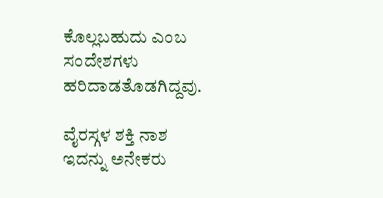ಕೊಲ್ಲಬಹುದು ಎಂಬ ಸಂದೇಶಗಳು ಹರಿದಾಡತೊಡಗಿದ್ದವು.

ವೈರಸ್ಗಳ ಶಕ್ತಿ ನಾಶ
ಇದನ್ನು ಅನೇಕರು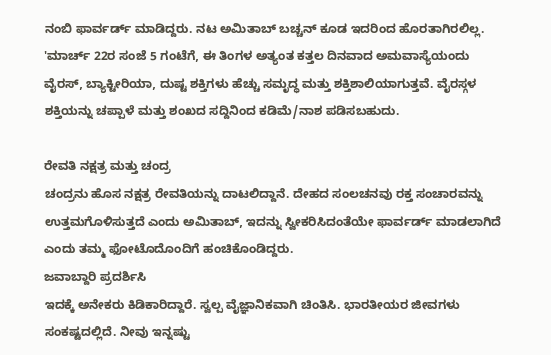ನಂಬಿ ಫಾರ್ವರ್ಡ್ ಮಾಡಿದ್ದರು. ನಟ ಅಮಿತಾಬ್ ಬಚ್ಚನ್ ಕೂಡ ಇದರಿಂದ ಹೊರತಾಗಿರಲಿಲ್ಲ. 'ಮಾರ್ಚ್ 22ರ ಸಂಜೆ 5 ಗಂಟೆಗೆ, ಈ ತಿಂಗಳ ಅತ್ಯಂತ ಕತ್ತಲ ದಿನವಾದ ಅಮವಾಸ್ಯೆಯಂದು ವೈರಸ್, ಬ್ಯಾಕ್ಟೀರಿಯಾ, ದುಷ್ಟ ಶಕ್ತಿಗಳು ಹೆಚ್ಚು ಸಮೃದ್ಧ ಮತ್ತು ಶಕ್ತಿಶಾಲಿಯಾಗುತ್ತವೆ. ವೈರಸ್ಗಳ ಶಕ್ತಿಯನ್ನು ಚಪ್ಪಾಳೆ ಮತ್ತು ಶಂಖದ ಸದ್ದಿನಿಂದ ಕಡಿಮೆ/ನಾಶ ಪಡಿಸಬಹುದು.

ರೇವತಿ ನಕ್ಷತ್ರ ಮತ್ತು ಚಂದ್ರ
ಚಂದ್ರನು ಹೊಸ ನಕ್ಷತ್ರ ರೇವತಿಯನ್ನು ದಾಟಲಿದ್ದಾನೆ. ದೇಹದ ಸಂಲಚನವು ರಕ್ತ ಸಂಚಾರವನ್ನು ಉತ್ತಮಗೊಳಿಸುತ್ತದೆ ಎಂದು ಅಮಿತಾಬ್, ಇದನ್ನು ಸ್ವೀಕರಿಸಿದಂತೆಯೇ ಫಾರ್ವರ್ಡ್ ಮಾಡಲಾಗಿದೆ ಎಂದು ತಮ್ಮ ಫೋಟೊದೊಂದಿಗೆ ಹಂಚಿಕೊಂಡಿದ್ದರು.
ಜವಾಬ್ದಾರಿ ಪ್ರದರ್ಶಿಸಿ
ಇದಕ್ಕೆ ಅನೇಕರು ಕಿಡಿಕಾರಿದ್ದಾರೆ. ಸ್ವಲ್ಪ ವೈಜ್ಞಾನಿಕವಾಗಿ ಚಿಂತಿಸಿ. ಭಾರತೀಯರ ಜೀವಗಳು ಸಂಕಷ್ಟದಲ್ಲಿದೆ. ನೀವು ಇನ್ನಷ್ಟು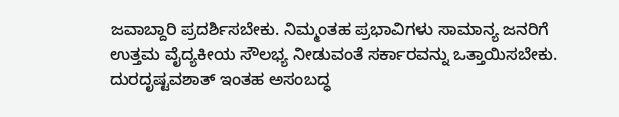ಜವಾಬ್ದಾರಿ ಪ್ರದರ್ಶಿಸಬೇಕು. ನಿಮ್ಮಂತಹ ಪ್ರಭಾವಿಗಳು ಸಾಮಾನ್ಯ ಜನರಿಗೆ ಉತ್ತಮ ವೈದ್ಯಕೀಯ ಸೌಲಭ್ಯ ನೀಡುವಂತೆ ಸರ್ಕಾರವನ್ನು ಒತ್ತಾಯಿಸಬೇಕು. ದುರದೃಷ್ಟವಶಾತ್ ಇಂತಹ ಅಸಂಬದ್ಧ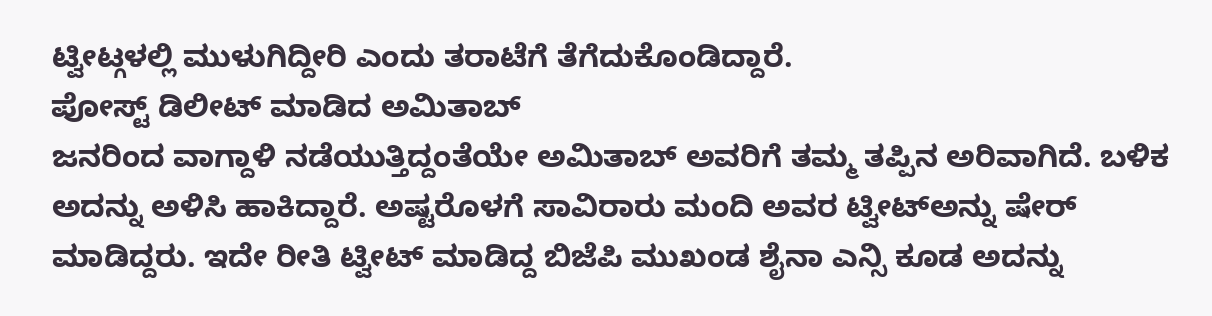ಟ್ವೀಟ್ಗಳಲ್ಲಿ ಮುಳುಗಿದ್ದೀರಿ ಎಂದು ತರಾಟೆಗೆ ತೆಗೆದುಕೊಂಡಿದ್ದಾರೆ.
ಪೋಸ್ಟ್ ಡಿಲೀಟ್ ಮಾಡಿದ ಅಮಿತಾಬ್
ಜನರಿಂದ ವಾಗ್ದಾಳಿ ನಡೆಯುತ್ತಿದ್ದಂತೆಯೇ ಅಮಿತಾಬ್ ಅವರಿಗೆ ತಮ್ಮ ತಪ್ಪಿನ ಅರಿವಾಗಿದೆ. ಬಳಿಕ ಅದನ್ನು ಅಳಿಸಿ ಹಾಕಿದ್ದಾರೆ. ಅಷ್ಟರೊಳಗೆ ಸಾವಿರಾರು ಮಂದಿ ಅವರ ಟ್ವೀಟ್ಅನ್ನು ಷೇರ್ ಮಾಡಿದ್ದರು. ಇದೇ ರೀತಿ ಟ್ವೀಟ್ ಮಾಡಿದ್ದ ಬಿಜೆಪಿ ಮುಖಂಡ ಶೈನಾ ಎನ್ಸಿ ಕೂಡ ಅದನ್ನು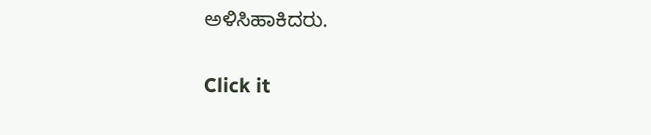ಅಳಿಸಿಹಾಕಿದರು.


Click it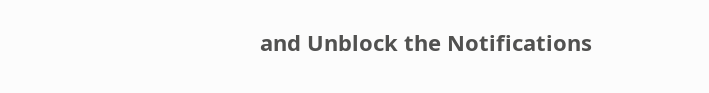and Unblock the Notifications